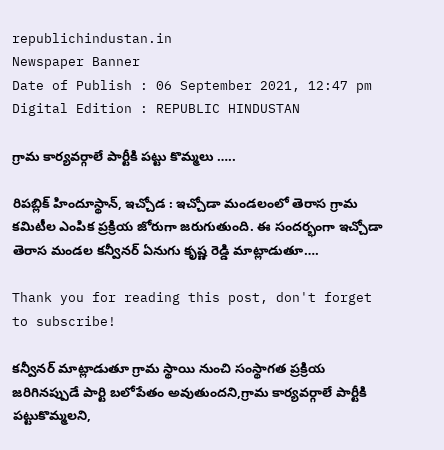republichindustan.in
Newspaper Banner
Date of Publish : 06 September 2021, 12:47 pm Digital Edition : REPUBLIC HINDUSTAN

గ్రామ కార్యవర్గాలే పార్టీకి పట్టు కొమ్మలు …..

రిపబ్లిక్ హిందూస్థాన్, ఇచ్చోడ : ఇచ్చోడా మండలంలో తెరాస గ్రామ కమిటీల ఎంపిక ప్రక్రియ జోరుగా జరుగుతుంది. ఈ సందర్భంగా ఇచ్చోడా తెరాస మండల కన్వీనర్ ఏనుగు కృష్ణ రెడ్డి మాట్లాడుతూ….

Thank you for reading this post, don't forget to subscribe!

కన్వీనర్ మాట్లాడుతూ గ్రామ స్థాయి నుంచి సంస్థాగత ప్రక్రియ జరిగినప్పుడే పార్టి బలోపేతం అవుతుందని,గ్రామ కార్యవర్గాలే పార్టీకి పట్టుకొమ్మలని,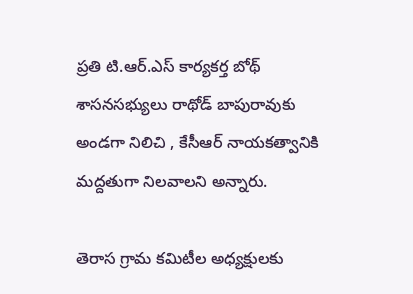ప్రతి టి.ఆర్.ఎస్ కార్యకర్త బోథ్ శాసనసభ్యులు రాథోడ్ బాపురావుకు అండగా నిలిచి , కేసీఆర్ నాయకత్వానికి మద్దతుగా నిలవాలని అన్నారు.

తెరాస గ్రామ కమిటీల అధ్యక్షులకు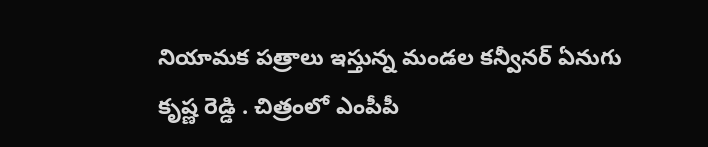నియామక పత్రాలు ఇస్తున్న మండల కన్వీనర్ ఏనుగు కృష్ణ రెడ్డి . చిత్రంలో ఎంపీపీ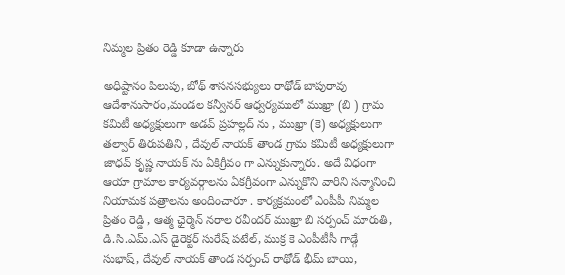నిమ్మల ప్రితం రెడ్డి కూడా ఉన్నారు

అధిష్టానం పిలుపు, బోథ్ శాసనసభ్యులు రాథోడ్ బాపురావు ఆదేశానుసారం,మండల కన్వీనర్ ఆధ్వర్యములో ముఖ్రా (బి ) గ్రామ కమిటీ అధ్యక్షులుగా అడవ్ ప్రహల్లద్ ను , ముఖ్రా (కె) అధ్యక్షులుగా తల్వార్ తిరుపతిని , దేవుల్ నాయక్ తాండ గ్రామ కమిటీ అధ్యక్షులుగా జాధవ్ కృష్ణ నాయక్ ను ఏకిగ్రీవం గా ఎన్నుకున్నారు. అదే విధంగా ఆయా గ్రామాల కార్యవర్గాలను ఏకగ్రీవంగా ఎన్నుకొని వారిని సన్మానించి నియామక పత్రాలను అందించారూ . కార్యక్రమంలో ఎంపీపీ నిమ్మల ప్రితం రెడ్డి , ఆత్మ ఛైర్మెన్ నరాల రవీందర్ ముఖ్రా బి సర్పంచ్ మారుతి, డి.సి.ఎమ్.ఎస్ డైరెక్టర్ సురేష్ పటేల్, ముక్ర కె ఎంపీటీసీ గాడ్గే సుభాష్, దేవుల్ నాయక్ తాండ సర్పంచ్ రాథోడ్ భీమ్ బాయి,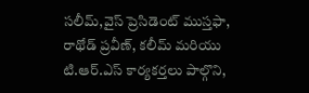సలీమ్,వైస్ ప్రెసిడెంట్ ముస్తఫా, రాథోడ్ ప్రవీణ్, కలీమ్ మరియు టి.ఆర్.ఎస్ కార్యకర్తలు పాల్గొని,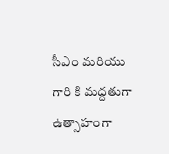సీఎం మరియు గారి కి మద్దతుగా ఉత్సాహంగా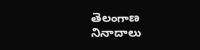తెలంగాణ నినాదాలు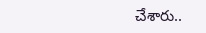చేశారు..